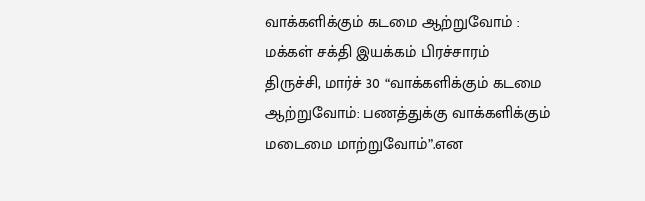வாக்களிக்கும் கடமை ஆற்றுவோம் : மக்கள் சக்தி இயக்கம் பிரச்சாரம்
திருச்சி, மார்ச் 30 “வாக்களிக்கும் கடமை ஆற்றுவோம்: பணத்துக்கு வாக்களிக்கும் மடைமை மாற்றுவோம்”.என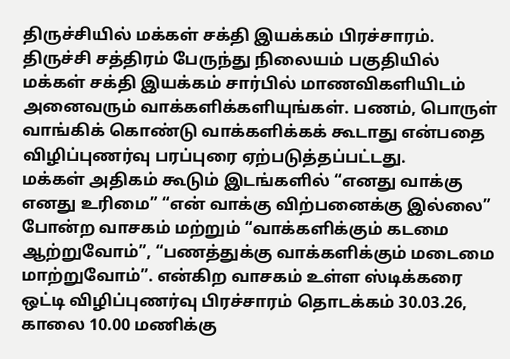திருச்சியில் மக்கள் சக்தி இயக்கம் பிரச்சாரம்.
திருச்சி சத்திரம் பேருந்து நிலையம் பகுதியில் மக்கள் சக்தி இயக்கம் சார்பில் மாணவிகளியிடம் அனைவரும் வாக்களிக்களியுங்கள். பணம், பொருள் வாங்கிக் கொண்டு வாக்களிக்கக் கூடாது என்பதை விழிப்புணர்வு பரப்புரை ஏற்படுத்தப்பட்டது.
மக்கள் அதிகம் கூடும் இடங்களில் “எனது வாக்கு எனது உரிமை” “என் வாக்கு விற்பனைக்கு இல்லை” போன்ற வாசகம் மற்றும் “வாக்களிக்கும் கடமை ஆற்றுவோம்”, “பணத்துக்கு வாக்களிக்கும் மடைமை மாற்றுவோம்”. என்கிற வாசகம் உள்ள ஸ்டிக்கரை ஒட்டி விழிப்புணர்வு பிரச்சாரம் தொடக்கம் 30.03.26, காலை 10.00 மணிக்கு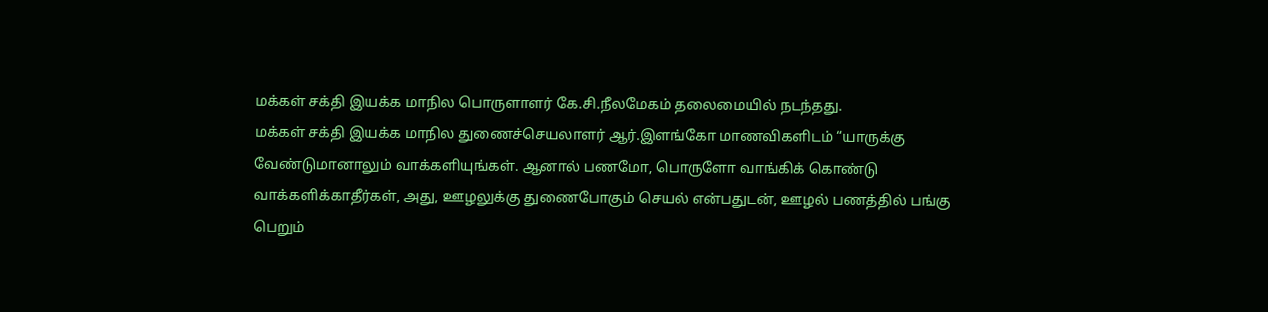மக்கள் சக்தி இயக்க மாநில பொருளாளர் கே.சி.நீலமேகம் தலைமையில் நடந்தது.
மக்கள் சக்தி இயக்க மாநில துணைச்செயலாளர் ஆர்.இளங்கோ மாணவிகளிடம் “யாருக்கு வேண்டுமானாலும் வாக்களியுங்கள். ஆனால் பணமோ, பொருளோ வாங்கிக் கொண்டு வாக்களிக்காதீர்கள், அது, ஊழலுக்கு துணைபோகும் செயல் என்பதுடன், ஊழல் பணத்தில் பங்கு பெறும்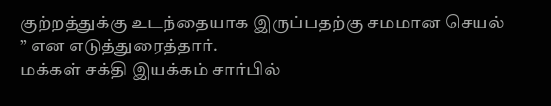குற்றத்துக்கு உடந்தையாக இருப்பதற்கு சமமான செயல் ” என எடுத்துரைத்தார்.
மக்கள் சக்தி இயக்கம் சார்பில்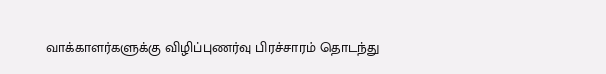வாக்காளர்களுக்கு விழிப்புணர்வு பிரச்சாரம் தொடந்து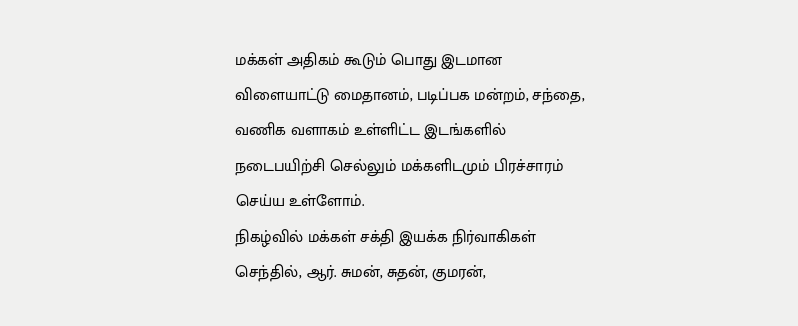மக்கள் அதிகம் கூடும் பொது இடமான விளையாட்டு மைதானம், படிப்பக மன்றம், சந்தை, வணிக வளாகம் உள்ளிட்ட இடங்களில் நடைபயிற்சி செல்லும் மக்களிடமும் பிரச்சாரம் செய்ய உள்ளோம்.
நிகழ்வில் மக்கள் சக்தி இயக்க நிர்வாகிகள் செந்தில், ஆர். சுமன், சுதன், குமரன்,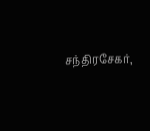சந்திரசேகர்,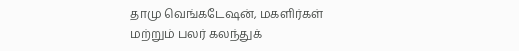தாமு வெங்கடேஷன், மகளிர்கள் மற்றும் பலர் கலந்துக்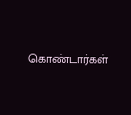கொண்டார்கள்